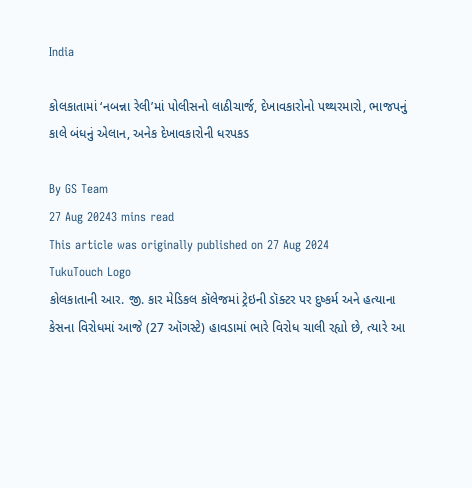India

કોલકાતામાં ‘નબન્ના રેલી’માં પોલીસનો લાઠીચાર્જ, દેખાવકારોનો પથ્થરમારો, ભાજપનું કાલે બંધનું એલાન, અનેક દેખાવકારોની ધરપકડ

By GS Team
27 Aug 20243 mins read
This article was originally published on 27 Aug 2024
TukuTouch Logo
કોલકાતાની આર. જી. કાર મેડિકલ કૉલેજમાં ટ્રેઇની ડૉક્ટર પર દુષ્કર્મ અને હત્યાના કેસના વિરોધમાં આજે (27 ઑગસ્ટે) હાવડામાં ભારે વિરોધ ચાલી રહ્યો છે, ત્યારે આ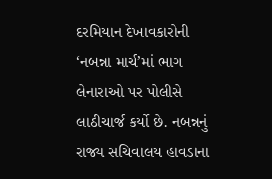દરમિયાન દેખાવકારોની ‘નબન્ના માર્ચ’માં ભાગ લેનારાઓ પર પોલીસે લાઠીચાર્જ કર્યો છે. નબન્નનું રાજ્ય સચિવાલય હાવડાના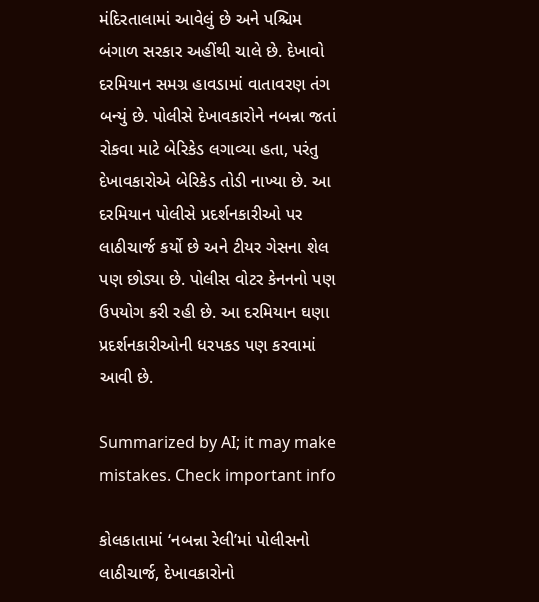મંદિરતાલામાં આવેલું છે અને પશ્ચિમ બંગાળ સરકાર અહીંથી ચાલે છે. દેખાવો દરમિયાન સમગ્ર હાવડામાં વાતાવરણ તંગ બન્યું છે. પોલીસે દેખાવકારોને નબન્ના જતાં રોકવા માટે બેરિકેડ લગાવ્યા હતા, પરંતુ દેખાવકારોએ બેરિકેડ તોડી નાખ્યા છે. આ દરમિયાન પોલીસે પ્રદર્શનકારીઓ પર લાઠીચાર્જ કર્યો છે અને ટીયર ગેસના શેલ પણ છોડ્યા છે. પોલીસ વોટર કેનનનો પણ ઉપયોગ કરી રહી છે. આ દરમિયાન ઘણા પ્રદર્શનકારીઓની ધરપકડ પણ કરવામાં આવી છે.

Summarized by AI; it may make mistakes. Check important info

કોલકાતામાં ‘નબન્ના રેલી’માં પોલીસનો લાઠીચાર્જ, દેખાવકારોનો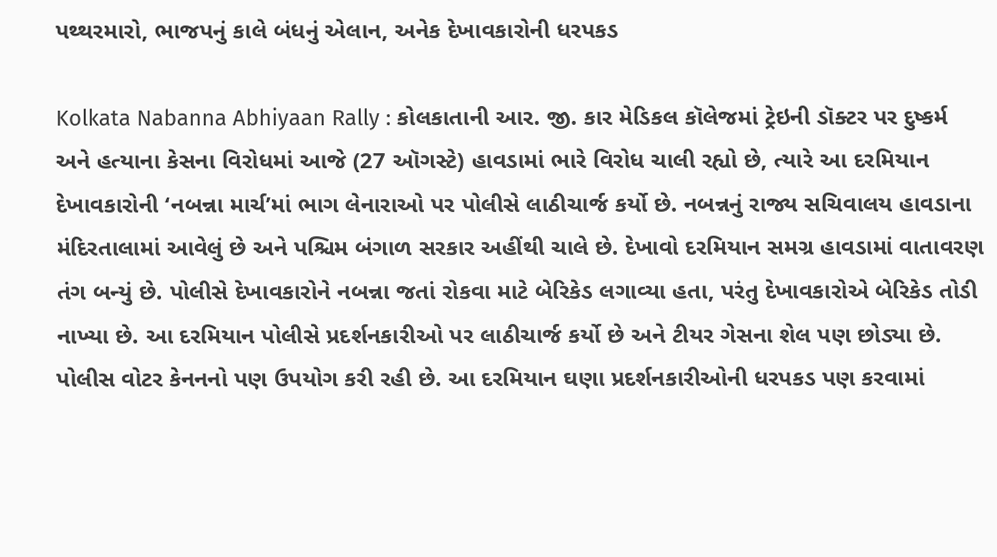પથ્થરમારો, ભાજપનું કાલે બંધનું એલાન, અનેક દેખાવકારોની ધરપકડ

Kolkata Nabanna Abhiyaan Rally : કોલકાતાની આર. જી. કાર મેડિકલ કૉલેજમાં ટ્રેઇની ડૉક્ટર પર દુષ્કર્મ અને હત્યાના કેસના વિરોધમાં આજે (27 ઑગસ્ટે) હાવડામાં ભારે વિરોધ ચાલી રહ્યો છે, ત્યારે આ દરમિયાન દેખાવકારોની ‘નબન્ના માર્ચ’માં ભાગ લેનારાઓ પર પોલીસે લાઠીચાર્જ કર્યો છે. નબન્નનું રાજ્ય સચિવાલય હાવડાના મંદિરતાલામાં આવેલું છે અને પશ્ચિમ બંગાળ સરકાર અહીંથી ચાલે છે. દેખાવો દરમિયાન સમગ્ર હાવડામાં વાતાવરણ તંગ બન્યું છે. પોલીસે દેખાવકારોને નબન્ના જતાં રોકવા માટે બેરિકેડ લગાવ્યા હતા, પરંતુ દેખાવકારોએ બેરિકેડ તોડી નાખ્યા છે. આ દરમિયાન પોલીસે પ્રદર્શનકારીઓ પર લાઠીચાર્જ કર્યો છે અને ટીયર ગેસના શેલ પણ છોડ્યા છે. પોલીસ વોટર કેનનનો પણ ઉપયોગ કરી રહી છે. આ દરમિયાન ઘણા પ્રદર્શનકારીઓની ધરપકડ પણ કરવામાં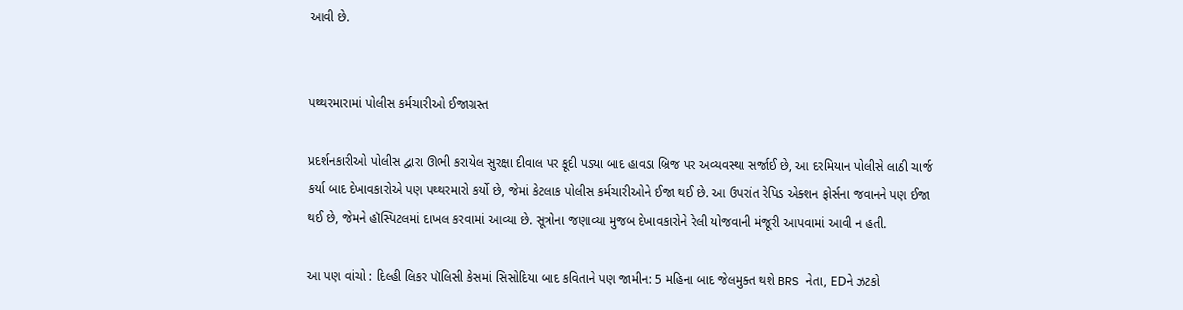આવી છે.


પથ્થરમારામાં પોલીસ કર્મચારીઓ ઈજાગ્રસ્ત

પ્રદર્શનકારીઓ પોલીસ દ્વારા ઊભી કરાયેલ સુરક્ષા દીવાલ પર કૂદી પડ્યા બાદ હાવડા બ્રિજ પર અવ્યવસ્થા સર્જાઈ છે, આ દરમિયાન પોલીસે લાઠી ચાર્જ કર્યા બાદ દેખાવકારોએ પણ પથ્થરમારો કર્યો છે, જેમાં કેટલાક પોલીસ કર્મચારીઓને ઈજા થઈ છે. આ ઉપરાંત રેપિડ એક્શન ફોર્સના જવાનને પણ ઈજા થઈ છે, જેમને હૉસ્પિટલમાં દાખલ કરવામાં આવ્યા છે. સૂત્રોના જણાવ્યા મુજબ દેખાવકારોને રેલી યોજવાની મંજૂરી આપવામાં આવી ન હતી.

આ પણ વાંચો : દિલ્હી લિકર પૉલિસી કેસમાં સિસોદિયા બાદ કવિતાને પણ જામીન: 5 મહિના બાદ જેલમુક્ત થશે BRS નેતા, EDને ઝટકો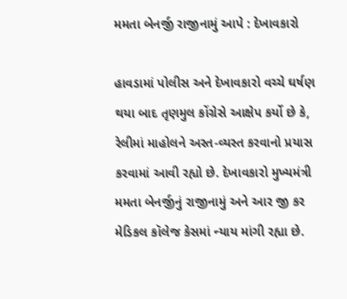મમતા બેનર્જી રાજીનામું આપે : દેખાવકારો

હાવડામાં પોલીસ અને દેખાવકારો વચ્ચે ઘર્ષણ થયા બાદ તૃણમુલ કોંગ્રેસે આક્ષેપ કર્યો છે કે, રેલીમાં માહોલને અસ્ત-વ્યસ્ત કરવાનો પ્રયાસ કરવામાં આવી રહ્યો છે. દેખાવકારો મુખ્યમંત્રી મમતા બેનર્જીનું રાજીનામું અને આર જી કર મેડિકલ કૉલેજ કેસમાં ન્યાય માંગી રહ્યા છે.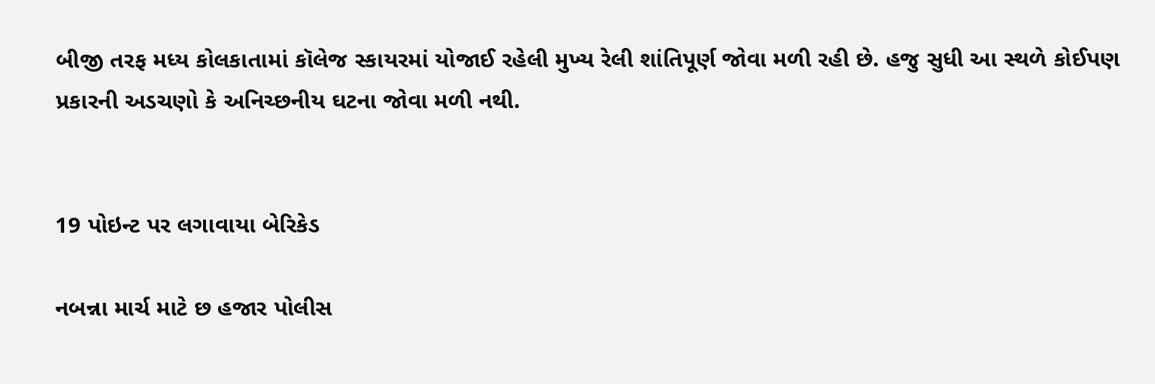બીજી તરફ મધ્ય કોલકાતામાં કૉલેજ સ્કાયરમાં યોજાઈ રહેલી મુખ્ય રેલી શાંતિપૂર્ણ જોવા મળી રહી છે. હજુ સુધી આ સ્થળે કોઈપણ પ્રકારની અડચણો કે અનિચ્છનીય ઘટના જોવા મળી નથી.


19 પોઇન્ટ પર લગાવાયા બેરિકેડ

નબન્ના માર્ચ માટે છ હજાર પોલીસ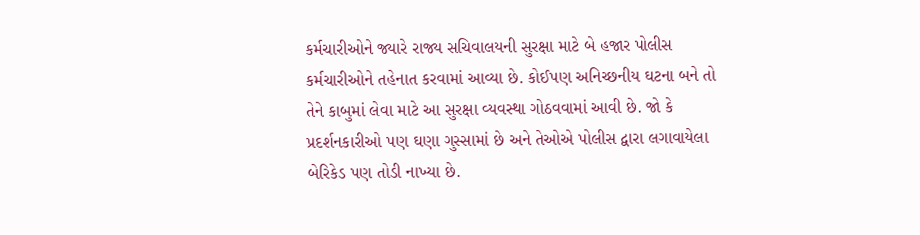કર્મચારીઓને જ્યારે રાજ્ય સચિવાલયની સુરક્ષા માટે બે હજાર પોલીસ કર્મચારીઓને તહેનાત કરવામાં આવ્યા છે. કોઈપણ અનિચ્છનીય ઘટના બને તો તેને કાબુમાં લેવા માટે આ સુરક્ષા વ્યવસ્થા ગોઠવવામાં આવી છે. જો કે પ્રદર્શનકારીઓ પણ ઘણા ગુસ્સામાં છે અને તેઓએ પોલીસ દ્વારા લગાવાયેલા બેરિકેડ પણ તોડી નાખ્યા છે.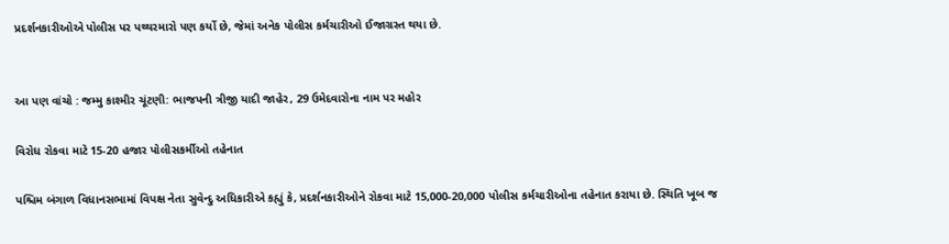પ્રદર્શનકારીઓએ પોલીસ પર પથ્થરમારો પણ કર્યો છે, જેમાં અનેક પોલીસ કર્મચારીઓ ઈજાગ્રસ્ત થયા છે.


આ પણ વાંચો : જમ્મુ કાશ્મીર ચૂંટણી: ભાજપની ત્રીજી યાદી જાહેર, 29 ઉમેદવારોના નામ પર મહોર

વિરોધ રોકવા માટે 15-20 હજાર પોલીસકર્મીઓ તહેનાત

પશ્ચિમ બંગાળ વિધાનસભામાં વિપક્ષ નેતા સુવેન્દુ અધિકારીએ કહ્યું કે, પ્રદર્શનકારીઓને રોકવા માટે 15,000-20,000 પોલીસ કર્મચારીઓના તહેનાત કરાયા છે. સ્થિતિ ખૂબ જ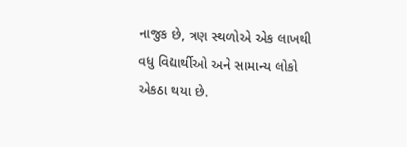નાજુક છે, ત્રણ સ્થળોએ એક લાખથી વધુ વિદ્યાર્થીઓ અને સામાન્ય લોકો એકઠા થયા છે.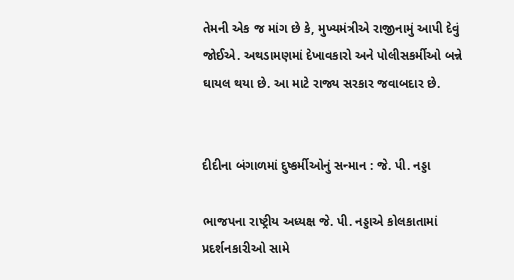તેમની એક જ માંગ છે કે, મુખ્યમંત્રીએ રાજીનામું આપી દેવું જોઈએ. અથડામણમાં દેખાવકારો અને પોલીસકર્મીઓ બન્ને ઘાયલ થયા છે. આ માટે રાજ્ય સરકાર જવાબદાર છે.


દીદીના બંગાળમાં દુષ્કર્મીઓનું સન્માન : જે. પી. નડ્ડા

ભાજપના રાષ્ટ્રીય અધ્યક્ષ જે. પી. નડ્ડાએ કોલકાતામાં પ્રદર્શનકારીઓ સામે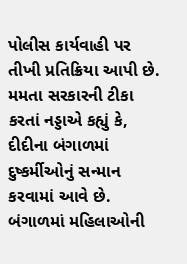પોલીસ કાર્યવાહી પર તીખી પ્રતિક્રિયા આપી છે. મમતા સરકારની ટીકા કરતાં નડ્ડાએ કહ્યું કે, દીદીના બંગાળમાં દુષ્કર્મીઓનું સન્માન કરવામાં આવે છે. બંગાળમાં મહિલાઓની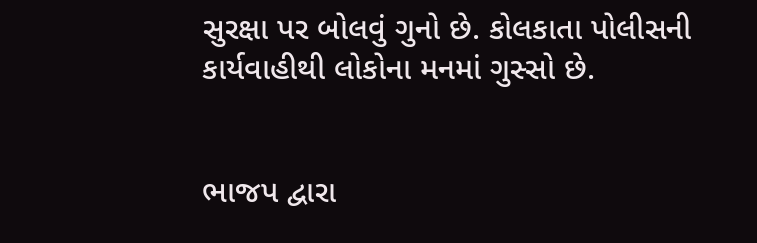સુરક્ષા પર બોલવું ગુનો છે. કોલકાતા પોલીસની કાર્યવાહીથી લોકોના મનમાં ગુસ્સો છે.


ભાજપ દ્વારા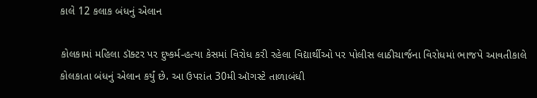કાલે 12 કલાક બંધનું એલાન

કોલકામાં મહિલા ડૉક્ટર પર દુષ્કર્મ-હત્યા કેસમાં વિરોધ કરી રહેલા વિદ્યાર્થીઓ પર પોલીસ લાઠીચાર્જના વિરોધમાં ભાજપે આવતીકાલે કોલકાતા બંધનું એલાન કર્યું છે. આ ઉપરાંત 30મી ઑગસ્ટે તાળાબંધી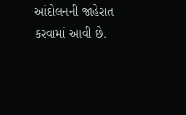આંદોલનની જાહેરાત કરવામાં આવી છે.